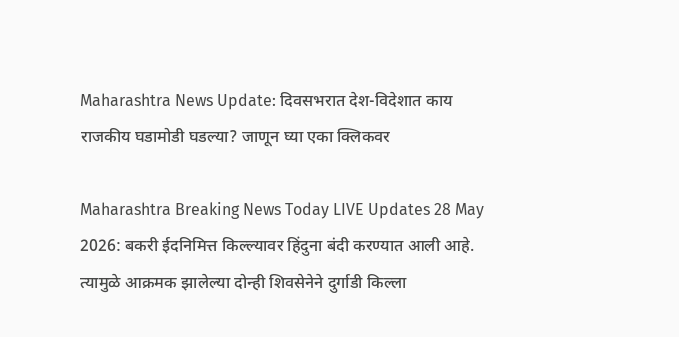Maharashtra News Update: दिवसभरात देश-विदेशात काय राजकीय घडामोडी घडल्या? जाणून घ्या एका क्लिकवर

Maharashtra Breaking News Today LIVE Updates 28 May 2026: बकरी ईदनिमित्त किल्ल्यावर हिंदुना बंदी करण्यात आली आहे. त्यामुळे आक्रमक झालेल्या दोन्ही शिवसेनेने दुर्गाडी किल्ला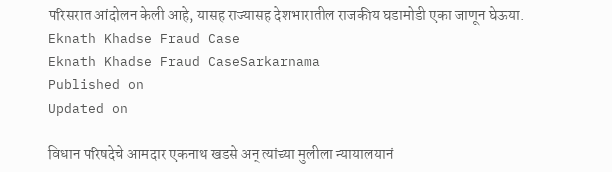परिसरात आंदोलन केली आहे, यासह राज्यासह देशभारातील राजकीय घडामोडी एका जाणून घेऊया.
Eknath Khadse Fraud Case
Eknath Khadse Fraud CaseSarkarnama
Published on
Updated on

विधान परिषदेचे आमदार एकनाथ खडसे अन् त्यांच्या मुलीला न्यायालयानं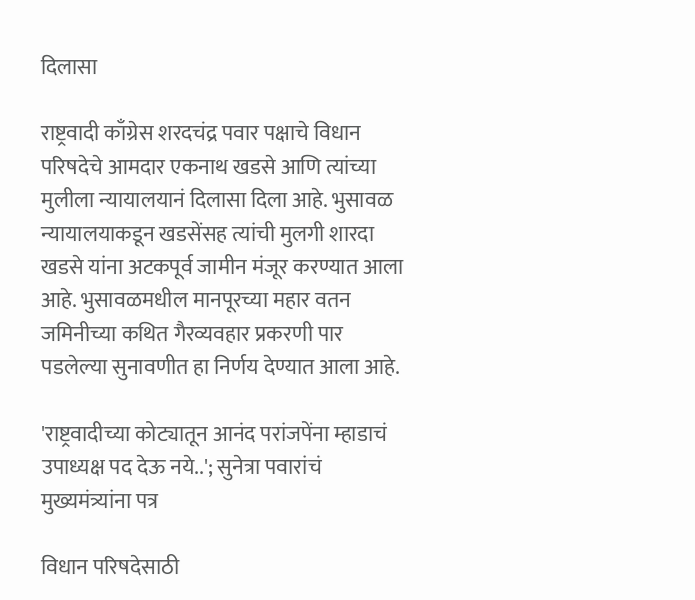दिलासा

राष्ट्रवादी काँग्रेस शरदचंद्र पवार पक्षाचे विधान परिषदेचे आमदार एकनाथ खडसे आणि त्यांच्या मुलीला न्यायालयानं दिलासा दिला आहे. भुसावळ न्यायालयाकडून खडसेंसह त्यांची मुलगी शारदा खडसे यांना अटकपूर्व जामीन मंजूर करण्यात आला आहे. भुसावळमधील मानपूरच्या महार वतन जमिनीच्या कथित गैरव्यवहार प्रकरणी पार पडलेल्या सुनावणीत हा निर्णय देण्यात आला आहे.

'राष्ट्रवादीच्या कोट्यातून आनंद परांजपेंना म्हाडाचं उपाध्यक्ष पद देऊ नये..'; सुनेत्रा पवारांचं मुख्यमंत्र्यांना पत्र

विधान परिषदेसाठी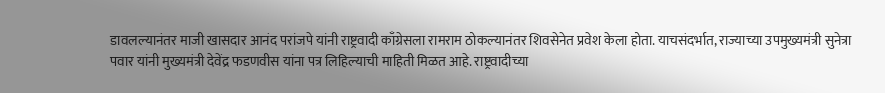डावलल्यानंतर माजी खासदार आनंद परांजपे यांनी राष्ट्रवादी काँग्रेसला रामराम ठोकल्यानंतर शिवसेनेत प्रवेश केला होता. याचसंदर्भात, राज्याच्या उपमुख्यमंत्री सुनेत्रा पवार यांनी मुख्यमंत्री देवेंद्र फडणवीस यांना पत्र लिहिल्याची माहिती मिळत आहे. राष्ट्रवादीच्या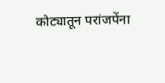कोट्यातून परांजपेंना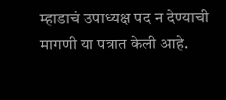म्हाडाचं उपाध्यक्ष पद न देण्याची मागणी या पत्रात केली आहे.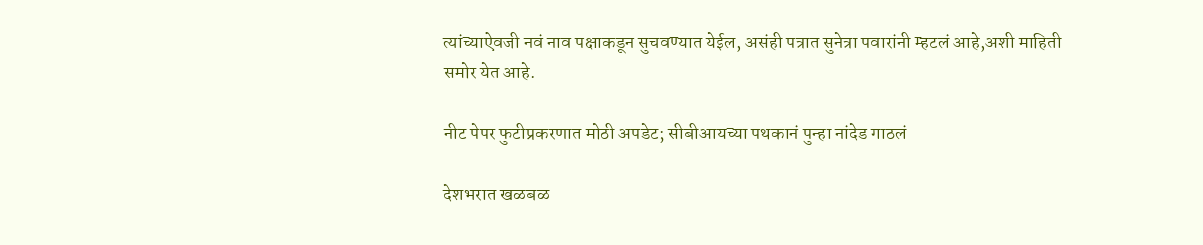त्यांच्याऐवजी नवं नाव पक्षाकडून सुचवण्यात येईल, असंही पत्रात सुनेत्रा पवारांनी म्हटलं आहे,अशी माहिती समोर येत आहे.

नीट पेपर फुटीप्रकरणात मोठी अपडेट; सीबीआयच्या पथकानं पुन्हा नांदेड गाठलं

देशभरात खळबळ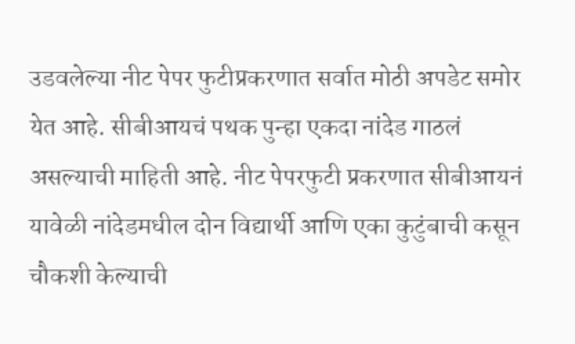उडवलेल्या नीट पेपर फुटीप्रकरणात सर्वात मोठी अपडेट समोर येत आहे. सीबीआयचं पथक पुन्हा एकदा नांदेड गाठलं असल्याची माहिती आहे. नीट पेपरफुटी प्रकरणात सीबीआयनं यावेळी नांदेडमधील दोन विद्यार्थी आणि एका कुटुंबाची कसून चौकशी केल्याची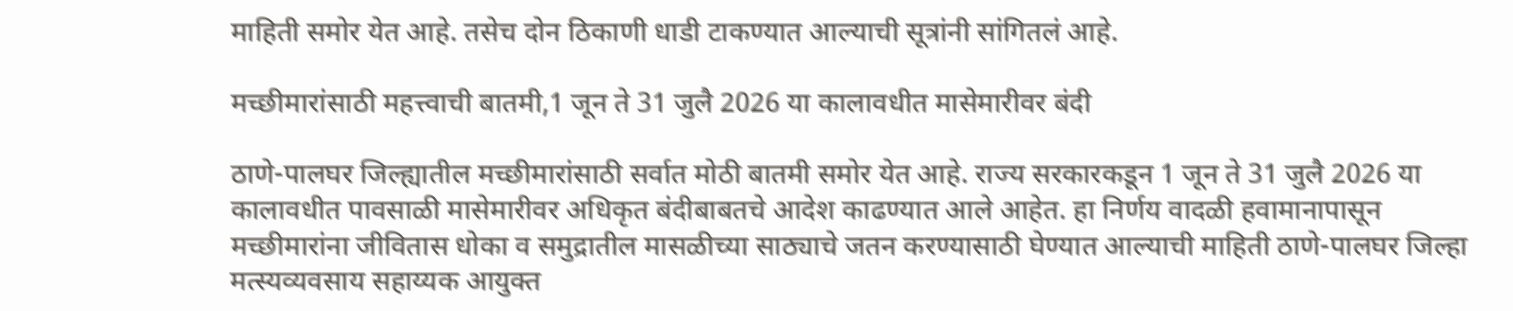माहिती समोर येत आहे. तसेच दोन ठिकाणी धाडी टाकण्यात आल्याची सूत्रांनी सांगितलं आहे.

मच्छीमारांसाठी महत्त्वाची बातमी,1 जून ते 31 जुलै 2026 या कालावधीत मासेमारीवर बंदी

ठाणे-पालघर जिल्ह्यातील मच्छीमारांसाठी सर्वात मोठी बातमी समोर येत आहे. राज्य सरकारकडून 1 जून ते 31 जुलै 2026 या कालावधीत पावसाळी मासेमारीवर अधिकृत बंदीबाबतचे आदेश काढण्यात आले आहेत. हा निर्णय वादळी हवामानापासून मच्छीमारांना जीवितास धोका व समुद्रातील मासळीच्या साठ्याचे जतन करण्यासाठी घेण्यात आल्याची माहिती ठाणे-पालघर जिल्हा मत्स्यव्यवसाय सहाय्यक आयुक्त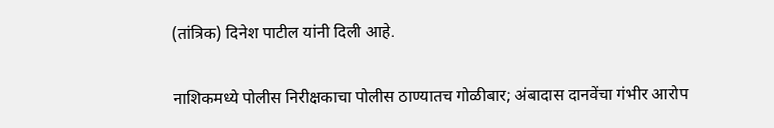(तांत्रिक) दिनेश पाटील यांनी दिली आहे.

नाशिकमध्ये पोलीस निरीक्षकाचा पोलीस ठाण्यातच गोळीबार; अंबादास दानवेंचा गंभीर आरोप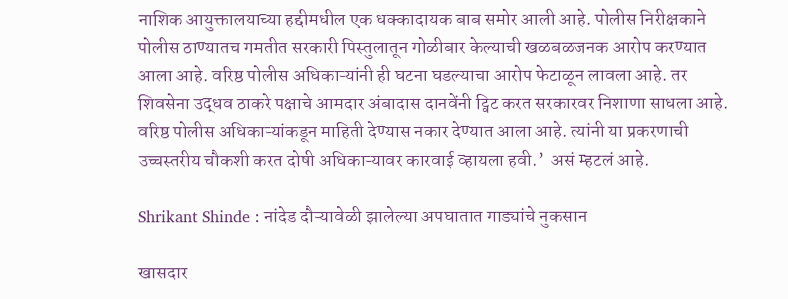नाशिक आयुक्तालयाच्या हद्दीमधील एक धक्कादायक बाब समोर आली आहे. पोलीस निरीक्षकाने पोलीस ठाण्यातच गमतीत सरकारी पिस्तुलातून गोळीबार केल्याची खळबळजनक आरोप करण्यात आला आहे. वरिष्ठ पोलीस अधिकाऱ्यांनी ही घटना घडल्याचा आरोप फेटाळून लावला आहे. तर शिवसेना उद्धव ठाकरे पक्षाचे आमदार अंबादास दानवेंनी ट्विट करत सरकारवर निशाणा साधला आहे. वरिष्ठ पोलीस अधिकाऱ्यांकडून माहिती देण्यास नकार देण्यात आला आहे. त्यांनी या प्रकरणाची उच्चस्तरीय चौकशी करत दोषी अधिकाऱ्यावर कारवाई व्हायला हवी.’  असं म्हटलं आहे.

Shrikant Shinde : नांदेड दौऱ्यावेळी झालेल्या अपघातात गाड्यांचे नुकसान

खासदार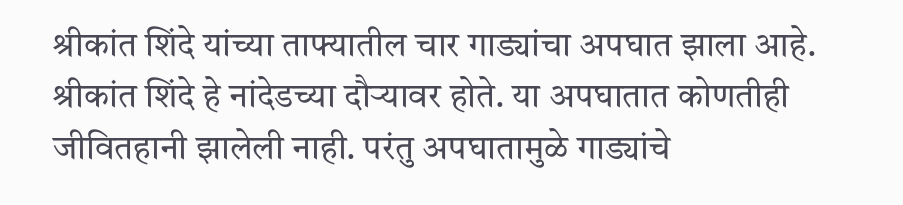श्रीकांत शिंदे यांच्या ताफ्यातील चार गाड्यांचा अपघात झाला आहे. श्रीकांत शिंदे हे नांदेडच्या दौऱ्यावर होते. या अपघातात कोणतीही जीवितहानी झालेली नाही. परंतु अपघातामुळे गाड्यांचे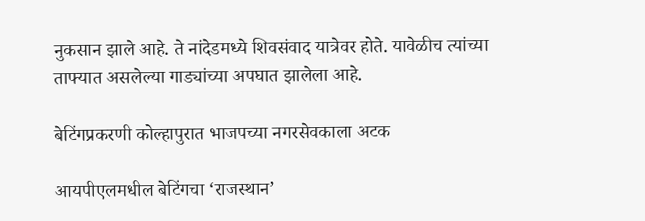नुकसान झाले आहे. ते नांदेडमध्ये शिवसंवाद यात्रेवर होते. यावेळीच त्यांच्या ताफ्यात असलेल्या गाड्यांच्या अपघात झालेला आहे.

बेटिंगप्रकरणी कोल्हापुरात भाजपच्या नगरसेवकाला अटक

आयपीएलमधील बेटिंगचा ‘राजस्थान’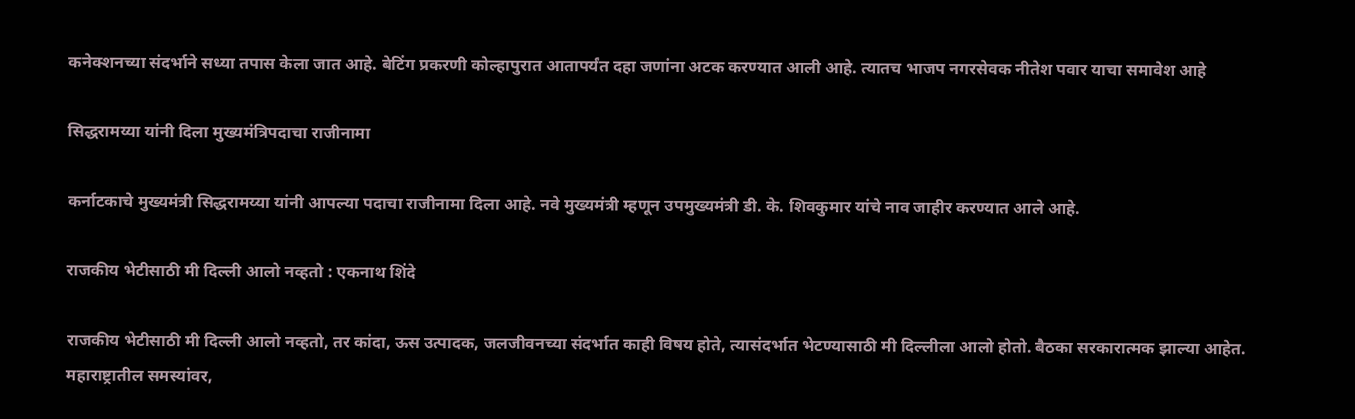कनेक्शनच्या संदर्भाने सध्या तपास केला जात आहे. बेटिंग प्रकरणी कोल्हापुरात आतापर्यंत दहा जणांना अटक करण्यात आली आहे. त्यातच भाजप नगरसेवक नीतेश पवार याचा समावेश आहे

सिद्धरामय्या यांनी दिला मुख्यमंत्रिपदाचा राजीनामा

कर्नाटकाचे मुख्यमंत्री सिद्धरामय्या यांनी आपल्या पदाचा राजीनामा दिला आहे. नवे मुख्यमंत्री म्हणून उपमुख्यमंत्री डी. के. शिवकुमार यांचे नाव जाहीर करण्यात आले आहे.

राजकीय भेटीसाठी मी दिल्ली आलो नव्हतो : एकनाथ शिंदे

राजकीय भेटीसाठी मी दिल्ली आलो नव्हतो, तर कांदा, ऊस उत्पादक, जलजीवनच्या संदर्भात काही विषय होते, त्यासंदर्भात भेटण्यासाठी मी दिल्लीला आलो होतो. बैठका सरकारात्मक झाल्या आहेत. महाराष्ट्रातील समस्यांवर,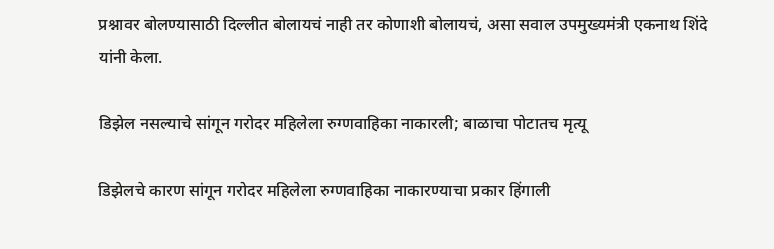प्रश्नावर बोलण्यासाठी दिल्लीत बोलायचं नाही तर कोणाशी बोलायचं, असा सवाल उपमुख्यमंत्री एकनाथ शिंदे यांनी केला.

डिझेल नसल्याचे सांगून गरोदर महिलेला रुग्णवाहिका नाकारली; बाळाचा पोटातच मृत्यू

डिझेलचे कारण सांगून गरोदर महिलेला रुग्णवाहिका नाकारण्याचा प्रकार हिंगाली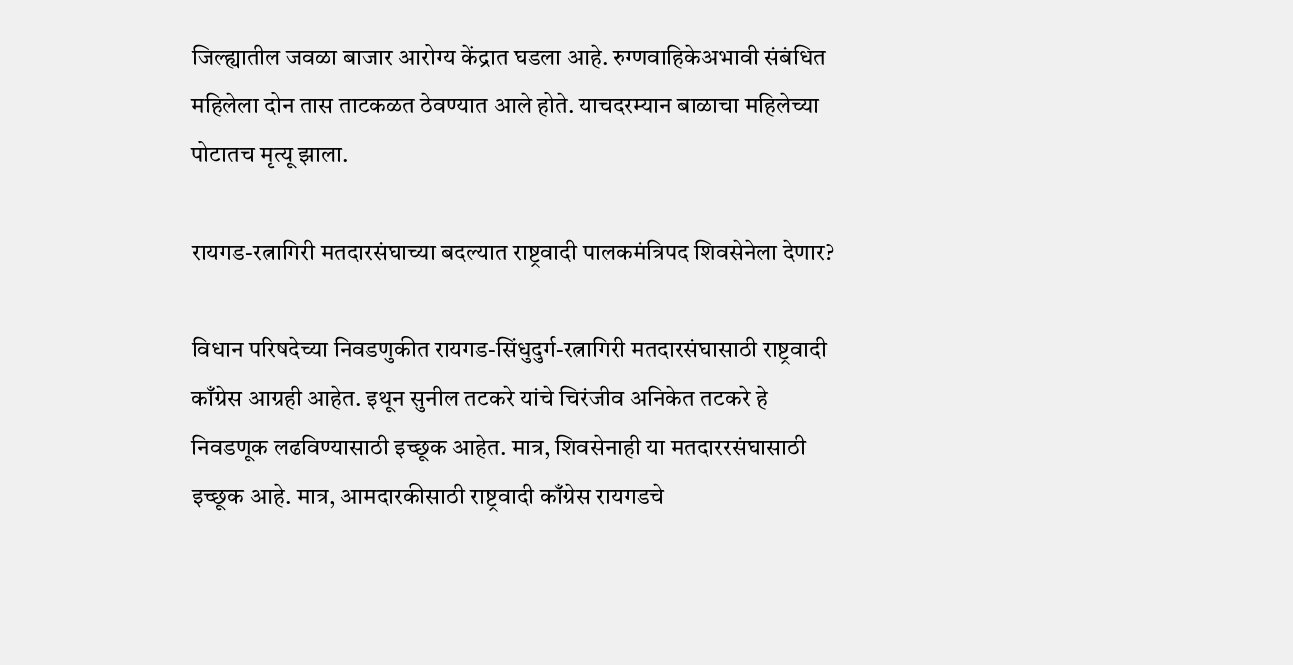जिल्ह्यातील जवळा बाजार आरोग्य केंद्रात घडला आहे. रुग्णवाहिकेअभावी संबंधित महिलेला दोन तास ताटकळत ठेवण्यात आले होते. याचदरम्यान बाळाचा महिलेच्या पोटातच मृत्यू झाला.

रायगड-रत्नागिरी मतदारसंघाच्या बदल्यात राष्ट्रवादी पालकमंत्रिपद शिवसेनेला देणार?

विधान परिषदेच्या निवडणुकीत रायगड-सिंधुदुर्ग-रत्नागिरी मतदारसंघासाठी राष्ट्रवादी काँग्रेस आग्रही आहेत. इथून सुनील तटकरे यांचे चिरंजीव अनिकेत तटकरे हे निवडणूक लढविण्यासाठी इच्छूक आहेत. मात्र, शिवसेनाही या मतदाररसंघासाठी इच्छूक आहे. मात्र, आमदारकीसाठी राष्ट्रवादी काँग्रेस रायगडचे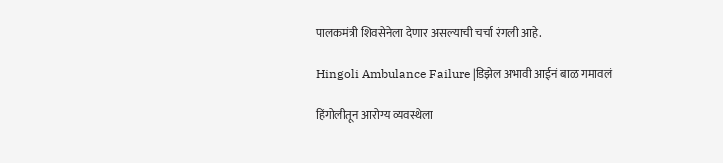पालकमंत्री शिवसेनेला देणार असल्याची चर्चा रंगली आहे.

Hingoli Ambulance Failure |डिझेल अभावी आईनं बाळ गमावलं

हिंगोलीतून आरोग्य व्यवस्थेला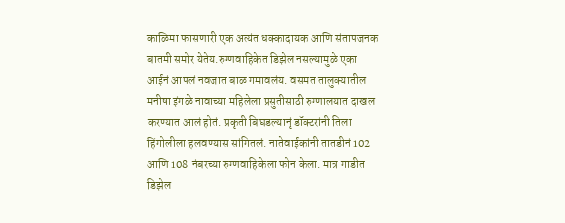काळिमा फासणारी एक अत्यंत धक्कादायक आणि संतापजनक बातमी समोर येतेय.रुग्णवाहिकेत डिझेल नसल्यामुळे एका आईनं आपलं नवजात बाळ गमावलंय. वसमत तालुक्यातील मनीषा इंगळे नावाच्या महिलेला प्रसुतीसाठी रुग्णालयात दाखल करण्यात आलं होतं. प्रकृती बिघडल्यानृं डॉक्टरांनी तिला हिंगोलीला हलवण्यास सांगितलं. नातेवाईकांनी तातडीनं 102 आणि 108 नंबरच्या रुग्णवाहिकेला फोन केला. मात्र गाडीत डिझेल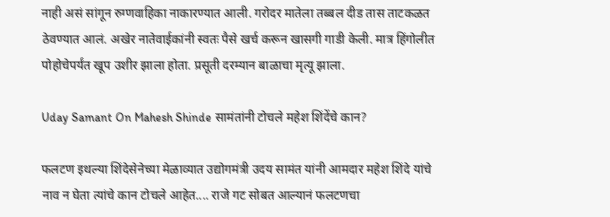नाही असं सांगून रुग्णवाहिका नाकारण्यात आली. गरोदर मातेला तब्बल दीड तास ताटकळत ठेवण्यात आलं. अखेर नातेवाईकांनी स्वतः पैसे खर्च करून खासगी गाडी केली. मात्र हिंगोलीत पोहोचेपर्यंत खूप उशीर झाला होता. प्रसूती दरम्यान बाळाचा मृत्यू झाला.

Uday Samant On Mahesh Shinde सामंतांनी टोचले महेश शिंदेंचे कान?

फलटण इथल्या शिंदेसेनेच्या मेळाव्यात उद्योगमंत्री उदय सामंत यांनी आमदार महेश शिंदे यांचे नाव न घेता त्यांचे कान टोचले आहेत.... राजे गट सोबत आल्यानं फलटणचा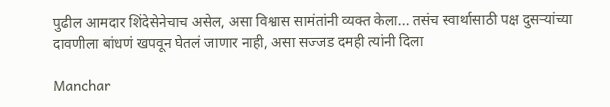पुढील आमदार शिंदेसेनेचाच असेल, असा विश्वास सामंतांनी व्यक्त केला... तसंच स्वार्थासाठी पक्ष दुसऱ्यांच्या दावणीला बांधणं खपवून घेतलं जाणार नाही, असा सज्जड दमही त्यांनी दिला

Manchar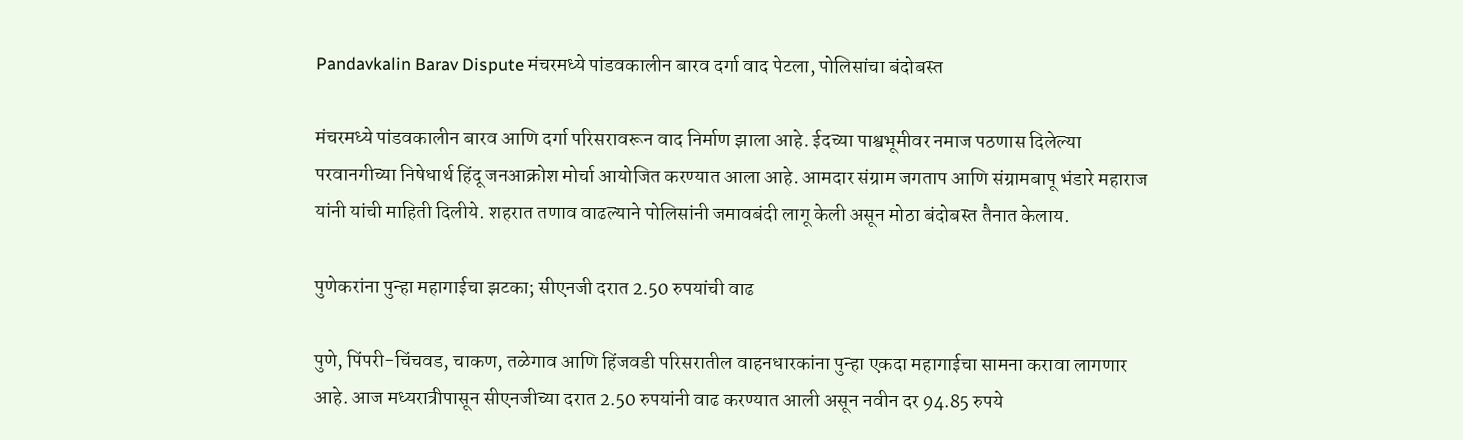Pandavkalin Barav Dispute मंचरमध्ये पांडवकालीन बारव दर्गा वाद पेटला, पोलिसांचा बंदोबस्त

मंचरमध्ये पांडवकालीन बारव आणि दर्गा परिसरावरून वाद निर्माण झाला आहे. ईदच्या पाश्वभूमीवर नमाज पठणास दिलेल्या परवानगीच्या निषेधार्थ हिंदू जनआक्रोश मोर्चा आयोजित करण्यात आला आहे. आमदार संग्राम जगताप आणि संग्रामबापू भंडारे महाराज यांनी यांची माहिती दिलीये. शहरात तणाव वाढल्याने पोलिसांनी जमावबंदी लागू केली असून मोठा बंदोबस्त तैनात केलाय.

पुणेकरांना पुन्हा महागाईचा झटका; सीएनजी दरात 2.50 रुपयांची वाढ

पुणे, पिंपरी-चिंचवड, चाकण, तळेगाव आणि हिंजवडी परिसरातील वाहनधारकांना पुन्हा एकदा महागाईचा सामना करावा लागणार आहे. आज मध्यरात्रीपासून सीएनजीच्या दरात 2.50 रुपयांनी वाढ करण्यात आली असून नवीन दर 94.85 रुपये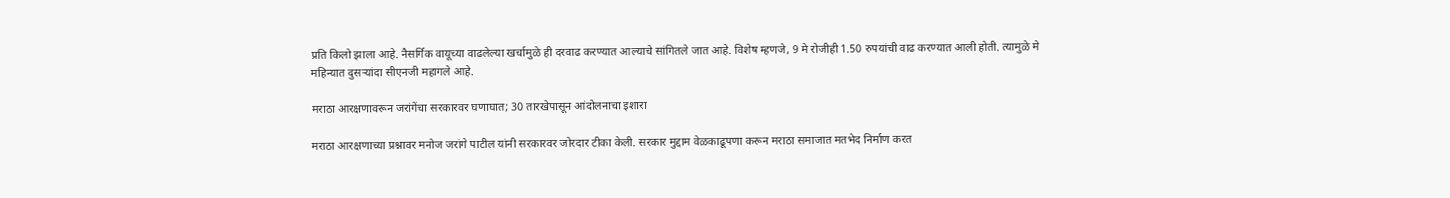प्रति किलो झाला आहे. नैसर्गिक वायूच्या वाढलेल्या खर्चामुळे ही दरवाढ करण्यात आल्याचे सांगितले जात आहे. विशेष म्हणजे, 9 मे रोजीही 1.50 रुपयांची वाढ करण्यात आली होती. त्यामुळे मे महिन्यात दुसऱ्यांदा सीएनजी महागले आहे.

मराठा आरक्षणावरून जरांगेंचा सरकारवर घणाघात; 30 तारखेपासून आंदोलनाचा इशारा

मराठा आरक्षणाच्या प्रश्नावर मनोज जरांगे पाटील यांनी सरकारवर जोरदार टीका केली. सरकार मुद्दाम वेळकाढूपणा करून मराठा समाजात मतभेद निर्माण करत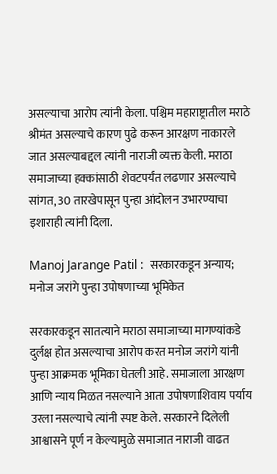असल्याचा आरोप त्यांनी केला. पश्चिम महाराष्ट्रातील मराठे श्रीमंत असल्याचे कारण पुढे करून आरक्षण नाकारले जात असल्याबद्दल त्यांनी नाराजी व्यक्त केली. मराठा समाजाच्या हक्कांसाठी शेवटपर्यंत लढणार असल्याचे सांगत, 30 तारखेपासून पुन्हा आंदोलन उभारण्याचा इशाराही त्यांनी दिला.

Manoj Jarange Patil :  सरकारकडून अन्याय; मनोज जरांगे पुन्हा उपोषणाच्या भूमिकेत

सरकारकडून सातत्याने मराठा समाजाच्या मागण्यांकडे दुर्लक्ष होत असल्याचा आरोप करत मनोज जरांगे यांनी पुन्हा आक्रमक भूमिका घेतली आहे. समाजाला आरक्षण आणि न्याय मिळत नसल्याने आता उपोषणाशिवाय पर्याय उरला नसल्याचे त्यांनी स्पष्ट केले. सरकारने दिलेली आश्वासने पूर्ण न केल्यामुळे समाजात नाराजी वाढत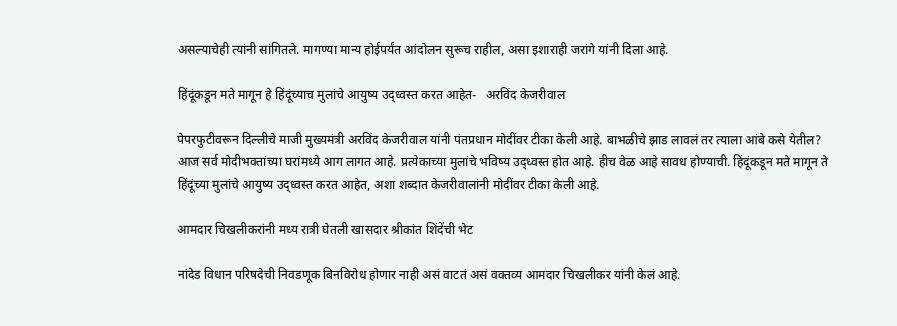असल्याचेही त्यांनी सांगितले. मागण्या मान्य होईपर्यंत आंदोलन सुरूच राहील, असा इशाराही जरांगे यांनी दिला आहे.

हिंदूंकडून मते मागून हे हिंदूंच्याच मुलांचे आयुष्य उद्ध्वस्त करत आहेत-   अरविंद केजरीवाल

पेपरफुटीवरून दिल्लीचे माजी मुख्यमंत्री अरविंद केजरीवाल यांनी पंतप्रधान मोदींवर टीका केली आहे. बाभळीचे झाड लावलं तर त्याला आंबे कसे येतील? आज सर्व मोदीभक्तांच्या घरांमध्ये आग लागत आहे. प्रत्येकाच्या मुलांचे भविष्य उद्ध्वस्त होत आहे. हीच वेळ आहे सावध होण्याची. हिंदूंकडून मते मागून ते हिंदूंच्या मुलांचे आयुष्य उद्ध्वस्त करत आहेत, अशा शब्दात केजरीवालांनी मोदींवर टीका केली आहे.

आमदार चिखलीकरांनी मध्य रात्री घेतली खासदार श्रीकांत शिंदेंची भेट

नांदेड विधान परिषदेची निवडणूक बिनविरोध होणार नाही असं वाटतं असं वक्तव्य आमदार चिखलीकर यांनी केलं आहे.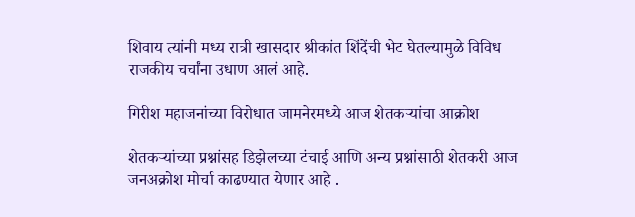शिवाय त्यांनी मध्य रात्री खासदार श्रीकांत शिंदेंची भेट घेतल्यामुळे विविध राजकीय चर्चांना उधाण आलं आहे.

गिरीश महाजनांच्या विरोधात जामनेरमध्ये आज शेतकऱ्यांचा आक्रोश

शेतकऱ्यांच्या प्रश्नांसह डिझेलच्या टंचाई आणि अन्य प्रश्नांसाठी शेतकरी आज जनअक्रोश मोर्चा काढण्यात येणार आहे .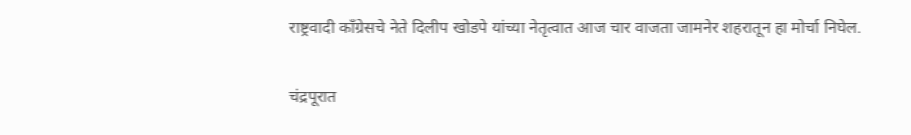राष्ट्रवादी काँग्रेसचे नेते दिलीप खोडपे यांच्या नेतृत्वात आज चार वाजता जामनेर शहरातून हा मोर्चा निघेल.

चंद्रपूरात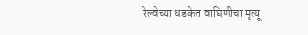रेल्वेच्या धडकेत वाघिणीचा मृत्यू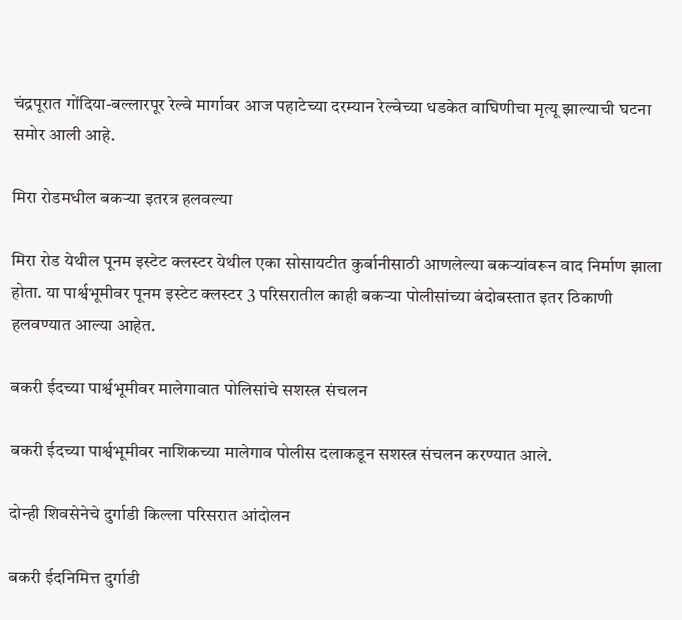चंद्रपूरात गोंदिया-बल्लारपूर रेल्वे मार्गावर आज पहाटेच्या दरम्यान रेल्वेच्या धडकेत वाघिणीचा मृत्यू झाल्याची घटना समोर आली आहे.

मिरा रोडमधील बकऱ्या इतरत्र हलवल्या

मिरा रोड येथील पूनम इस्टेट क्लस्टर येथील एका सोसायटीत कुर्बानीसाठी आणलेल्या बकऱ्यांवरून वाद निर्माण झाला होता. या पार्श्वभूमीवर पूनम इस्टेट क्लस्टर 3 परिसरातील काही बकऱ्या पोलीसांच्या बंदोबस्तात इतर ठिकाणी हलवण्यात आल्या आहेत.

बकरी ईदच्या पार्श्वभूमीवर मालेगावात पोलिसांचे सशस्त्र संचलन

बकरी ईदच्या पार्श्वभूमीवर नाशिकच्या मालेगाव पोलीस दलाकडून सशस्त्र संचलन करण्यात आले.

दोन्ही शिवसेनेचे दुर्गाडी किल्ला परिसरात आंदोलन

बकरी ईदनिमित्त दुर्गाडी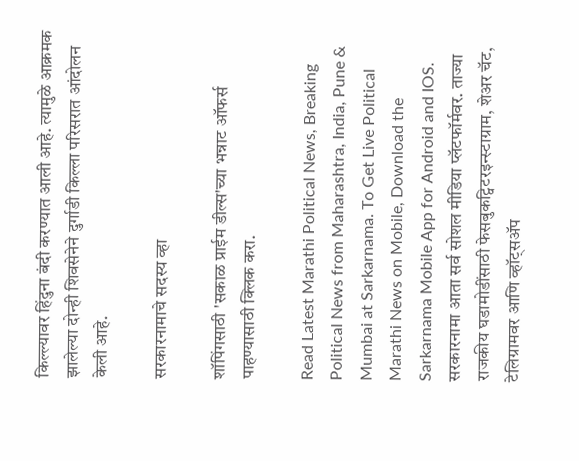किल्ल्यावर हिंदुना बंदी करण्यात आली आहे. त्यामुळे आक्रमक झालेल्या दोन्ही शिवसेनेने दुर्गाडी किल्ला परिसरात आंदोलन केली आहे.

सरकारनामाचे सदस्य व्हा

शॉपिंगसाठी 'सकाळ प्राईम डील्स'च्या भन्नाट ऑफर्स पाहण्यासाठी क्लिक करा.

Read Latest Marathi Political News, Breaking Political News from Maharashtra, India, Pune & Mumbai at Sarkarnama. To Get Live Political Marathi News on Mobile, Download the Sarkarnama Mobile App for Android and IOS. सरकारनामा आता सर्व सोशल मीडिया प्लॅटफॉर्मवर. ताज्या राजकीय घडामोडींसाठी फेसबुकट्विटरइन्स्टाग्राम, शेअर चॅट, टेलिग्रामवर आणि व्हॉट्सॲप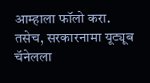आम्हाला फॉलो करा. तसेच, सरकारनामा यूट्यूब चॅनेलला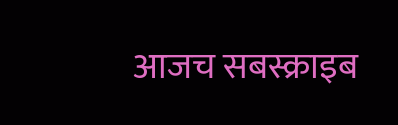आजच सबस्क्राइब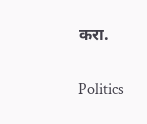करा.

Politics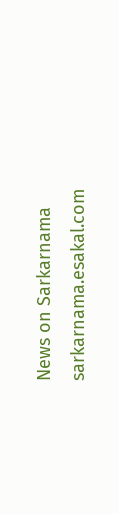News on Sarkarnama
sarkarnama.esakal.com